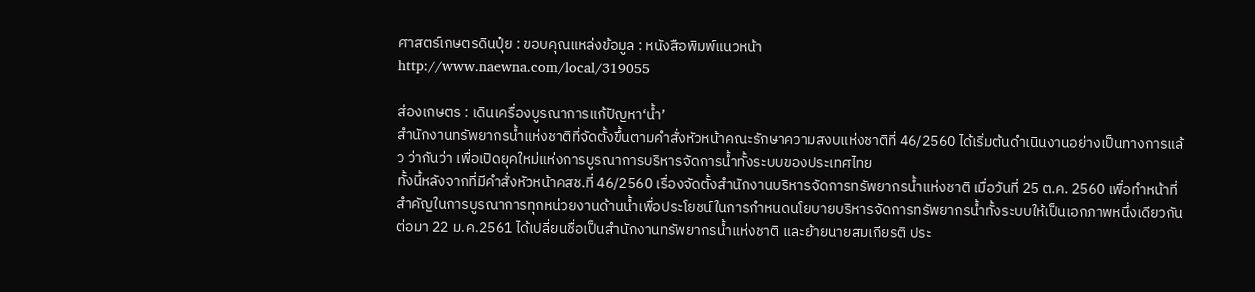ศาสตร์เกษตรดินปุ๋ย : ขอบคุณแหล่งข้อมูล : หนังสือพิมพ์แนวหน้า
http://www.naewna.com/local/319055

ส่องเกษตร : เดินเครื่องบูรณาการแก้ปัญหา‘น้ำ’
สำนักงานทรัพยากรน้ำแห่งชาติที่จัดตั้งขึ้นตามคำสั่งหัวหน้าคณะรักษาความสงบแห่งชาติที่ 46/2560 ได้เริ่มต้นดำเนินงานอย่างเป็นทางการแล้ว ว่ากันว่า เพื่อเปิดยุคใหม่แห่งการบูรณาการบริหารจัดการน้ำทั้งระบบของประเทศไทย
ทั้งนี้หลังจากที่มีคำสั่งหัวหน้าคสช.ที่ 46/2560 เรื่องจัดตั้งสำนักงานบริหารจัดการทรัพยากรน้ำแห่งชาติ เมื่อวันที่ 25 ต.ค. 2560 เพื่อทำหน้าที่สำคัญในการบูรณาการทุกหน่วยงานด้านน้ำเพื่อประโยชน์ในการกำหนดนโยบายบริหารจัดการทรัพยากรน้ำทั้งระบบให้เป็นเอกภาพหนึ่งเดียวกัน ต่อมา 22 ม.ค.2561 ได้เปลี่ยนชื่อเป็นสำนักงานทรัพยากรน้ำแห่งชาติ และย้ายนายสมเกียรติ ประ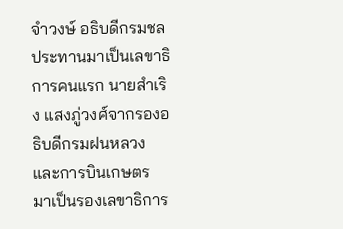จําวงษ์ อธิบดีกรมชลประทานมาเป็นเลขาธิการคนแรก นายสำเริง แสงภู่วงศ์จากรองอธิบดีกรมฝนหลวงและการบินเกษตร มาเป็นรองเลขาธิการ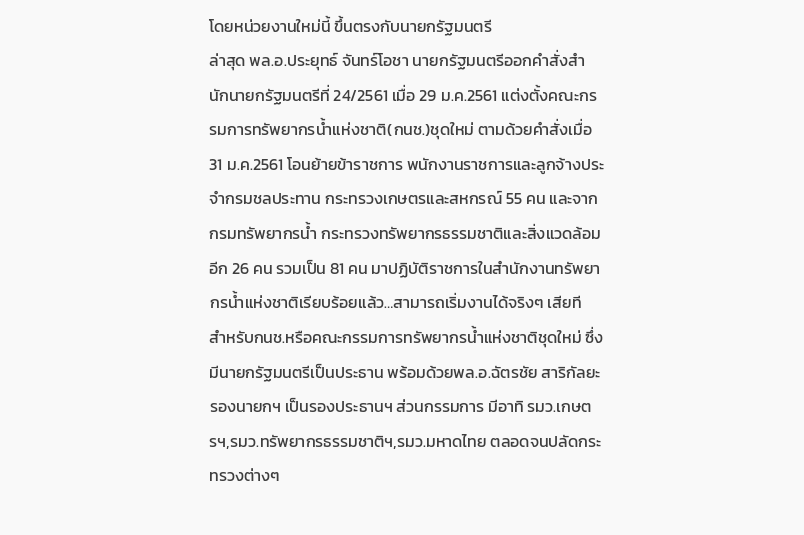โดยหน่วยงานใหม่นี้ ขึ้นตรงกับนายกรัฐมนตรี
ล่าสุด พล.อ.ประยุทธ์ จันทร์โอชา นายกรัฐมนตรีออกคำสั่งสำนักนายกรัฐมนตรีที่ 24/2561 เมื่อ 29 ม.ค.2561 แต่งตั้งคณะกรรมการทรัพยากรน้ำแห่งชาติ(กนช.)ชุดใหม่ ตามด้วยคำสั่งเมื่อ 31 ม.ค.2561 โอนย้ายข้าราชการ พนักงานราชการและลูกจ้างประจำกรมชลประทาน กระทรวงเกษตรและสหกรณ์ 55 คน และจากกรมทรัพยากรน้ำ กระทรวงทรัพยากรธรรมชาติและสิ่งแวดล้อมอีก 26 คน รวมเป็น 81 คน มาปฏิบัติราชการในสำนักงานทรัพยากรน้ำแห่งชาติเรียบร้อยแล้ว…สามารถเริ่มงานได้จริงๆ เสียที
สำหรับกนช.หรือคณะกรรมการทรัพยากรน้ำแห่งชาติชุดใหม่ ซึ่งมีนายกรัฐมนตรีเป็นประธาน พร้อมด้วยพล.อ.ฉัตรชัย สาริกัลยะ รองนายกฯ เป็นรองประธานฯ ส่วนกรรมการ มีอาทิ รมว.เกษตรฯ,รมว.ทรัพยากรธรรมชาติฯ,รมว.มหาดไทย ตลอดจนปลัดกระทรวงต่างๆ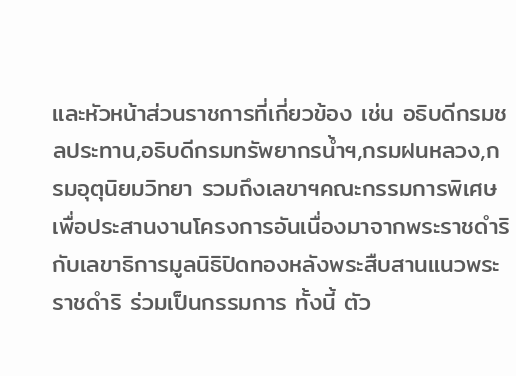และหัวหน้าส่วนราชการที่เกี่ยวข้อง เช่น อธิบดีกรมชลประทาน,อธิบดีกรมทรัพยากรน้ำฯ,กรมฝนหลวง,กรมอุตุนิยมวิทยา รวมถึงเลขาฯคณะกรรมการพิเศษเพื่อประสานงานโครงการอันเนื่องมาจากพระราชดำริกับเลขาธิการมูลนิธิปิดทองหลังพระสืบสานแนวพระราชดำริ ร่วมเป็นกรรมการ ทั้งนี้ ตัว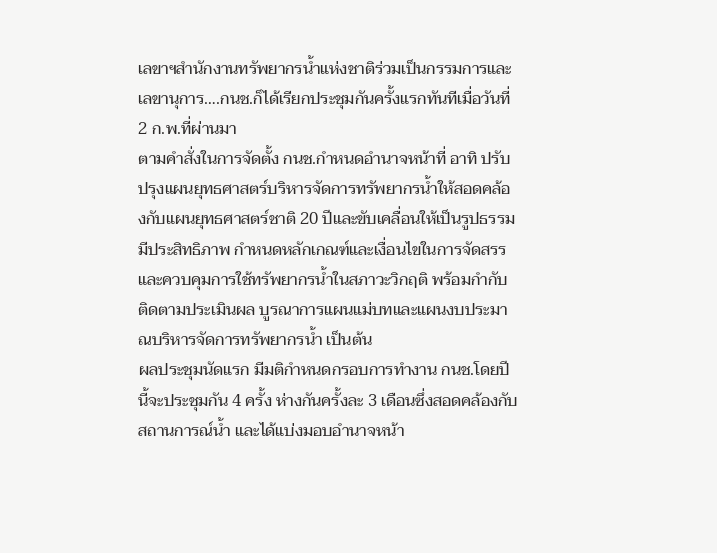เลขาฯสำนักงานทรัพยากรน้ำแห่งชาติร่วมเป็นกรรมการและเลขานุการ….กนช.ก็ได้เรียกประชุมกันครั้งแรกทันทีเมื่อวันที่ 2 ก.พ.ที่ผ่านมา
ตามคำสั่งในการจัดตั้ง กนช.กำหนดอำนาจหน้าที่ อาทิ ปรับปรุงแผนยุทธศาสตร์บริหารจัดการทรัพยากรน้ำให้สอดคล้องกับแผนยุทธศาสตร์ชาติ 20 ปีและขับเคลื่อนให้เป็นรูปธรรม มีประสิทธิภาพ กำหนดหลักเกณฑ์และเงื่อนไขในการจัดสรรและควบคุมการใช้ทรัพยากรน้ำในสภาวะวิกฤติ พร้อมกำกับ ติดตามประเมินผล บูรณาการแผนแม่บทและแผนงบประมาณบริหารจัดการทรัพยากรน้ำ เป็นต้น
ผลประชุมนัดแรก มีมติกำหนดกรอบการทำงาน กนช.โดยปีนี้จะประชุมกัน 4 ครั้ง ห่างกันครั้งละ 3 เดือนซึ่งสอดคล้องกับสถานการณ์น้ำ และได้แบ่งมอบอำนาจหน้า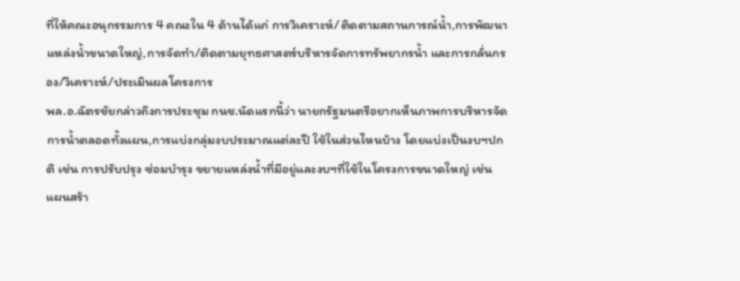ที่ให้คณะอนุกรรมการ 4 คณะใน 4 ด้านได้แก่ การวิเคราะห์/ติดตามสถานการณ์น้ำ,การพัฒนาแหล่งน้ำขนาดใหญ่,การจัดทำ/ติดตามยุทธศาสตร์บริหารจัดการทรัพยากรน้ำ และการกลั่นกรอง/วิเคราะห์/ประเมินผลโครงการ
พล.อ.ฉัตรชัยกล่าวถึงการประชุม กนช.นัดแรกนี้ว่า นายกรัฐมนตรีอยากเห็นภาพการบริหารจัดการน้ำตลอดทั้งแผน,การแบ่งกลุ่มงบประมาณแต่ละปี ใช้ในส่วนไหนบ้าง โดยแบ่งเป็นงบฯปกติ เช่น การปรับปรุง ซ่อมบำรุง ขยายแหล่งน้ำที่มีอยู่และงบฯที่ใช้ในโครงการขนาดใหญ่ เช่น แผนสร้า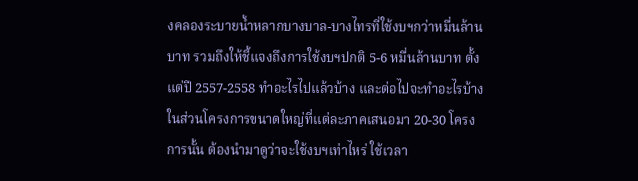งคลองระบายน้ำหลากบางบาล-บางไทรที่ใช้งบฯกว่าหมื่นล้านบาท รวมถึงให้ชี้แจงถึงการใช้งบฯปกติ 5-6 หมื่นล้านบาท ตั้งแต่ปี 2557-2558 ทำอะไรไปแล้วบ้าง และต่อไปจะทำอะไรบ้าง ในส่วนโครงการขนาดใหญ่ที่แต่ละภาคเสนอมา 20-30 โครงการนั้น ต้องนำมาดูว่าจะใช้งบฯเท่าไหร่ ใช้เวลา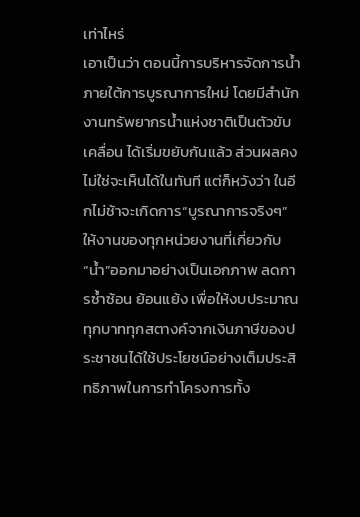เท่าไหร่
เอาเป็นว่า ตอนนี้การบริหารจัดการน้ำภายใต้การบูรณาการใหม่ โดยมีสำนักงานทรัพยากรน้ำแห่งชาติเป็นตัวขับเคลื่อน ได้เริ่มขยับกันแล้ว ส่วนผลคงไม่ใช่จะเห็นได้ในทันที แต่ก็หวังว่า ในอีกไม่ช้าจะเกิดการ“บูรณาการจริงๆ”ให้งานของทุกหน่วยงานที่เกี่ยวกับ“น้ำ”ออกมาอย่างเป็นเอกภาพ ลดการซ้ำซ้อน ย้อนแย้ง เพื่อให้งบประมาณทุกบาททุกสตางค์จากเงินภาษีของประชาชนได้ใช้ประโยชน์อย่างเต็มประสิทธิภาพในการทำโครงการทั้ง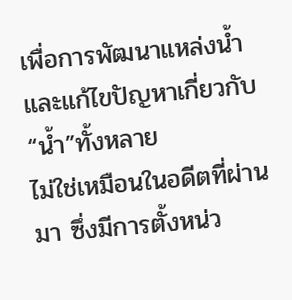เพื่อการพัฒนาแหล่งน้ำและแก้ไขปัญหาเกี่ยวกับ“น้ำ”ทั้งหลาย
ไม่ใช่เหมือนในอดีตที่ผ่านมา ซึ่งมีการตั้งหน่ว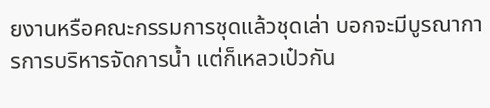ยงานหรือคณะกรรมการชุดแล้วชุดเล่า บอกจะมีบูรณาการการบริหารจัดการน้ำ แต่ก็เหลวเป๋วกัน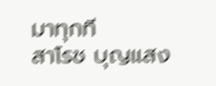มาทุกที
สาโรช บุญแสง